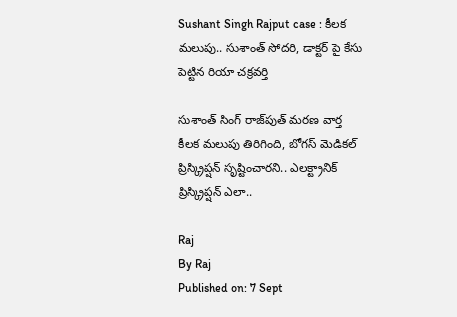Sushant Singh Rajput case : కీలక మలుపు.. సుశాంత్ సోదరి, డాక్టర్ పై కేసు పెట్టిన రియా చక్రవర్తి

సుశాంత్ సింగ్ రాజ్‌పుత్ మరణ వార్త కీలక మలుపు తిరిగింది, బోగస్ మెడికల్ ప్రిస్క్రిప్షన్ సృష్టించారని.. ఎలక్ట్రానిక్ ప్రిస్క్రిప్షన్ ఎలా..

Raj
By Raj
Published on: 7 Sept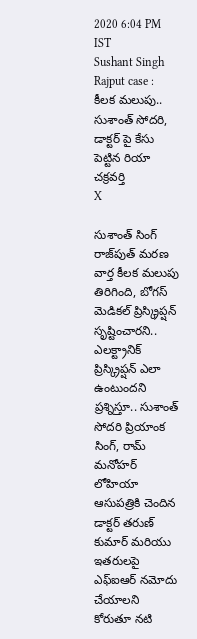2020 6:04 PM IST
Sushant Singh Rajput case : కీలక మలుపు.. సుశాంత్ సోదరి, డాక్టర్ పై కేసు పెట్టిన రియా చక్రవర్తి
X

సుశాంత్ సింగ్ రాజ్‌పుత్ మరణ వార్త కీలక మలుపు తిరిగింది, బోగస్ మెడికల్ ప్రిస్క్రిప్షన్ సృష్టించారని.. ఎలక్ట్రానిక్ ప్రిస్క్రిప్షన్ ఎలా ఉంటుందని ప్రశ్నిస్తూ.. సుశాంత్ సోదరి ప్రియాంక సింగ్, రామ్ మనోహర్ లోహియా ఆసుపత్రికి చెందిన డాక్టర్ తరుణ్ కుమార్ మరియు ఇతరులపై ఎఫ్ఐఆర్ నమోదు చేయాలని కోరుతూ నటి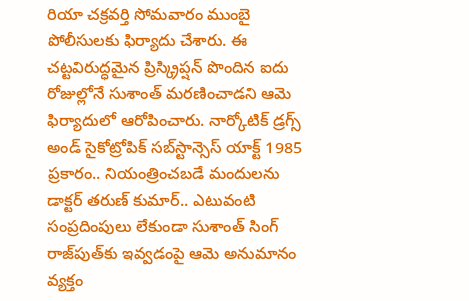రియా చక్రవర్తి సోమవారం ముంబై పోలీసులకు ఫిర్యాదు చేశారు. ఈ చట్టవిరుద్ధమైన ప్రిస్క్రిప్షన్ పొందిన ఐదు రోజుల్లోనే సుశాంత్ మరణించాడని ఆమె ఫిర్యాదులో ఆరోపించారు. నార్కోటిక్ డ్రగ్స్ అండ్ సైకోట్రోపిక్ సబ్‌స్టాన్సెస్ యాక్ట్ 1985 ప్రకారం.. నియంత్రించబడే మందులను డాక్టర్ తరుణ్ కుమార్.. ఎటువంటి సంప్రదింపులు లేకుండా సుశాంత్ సింగ్ రాజ్‌పుత్‌కు ఇవ్వడంపై ఆమె అనుమానం వ్యక్తం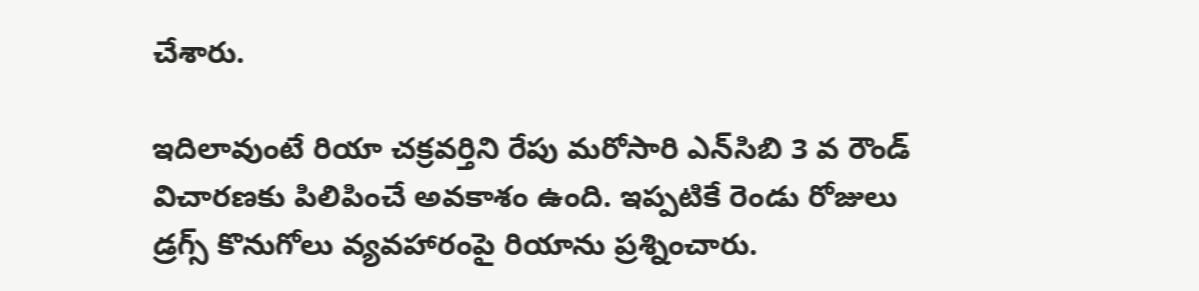చేశారు.

ఇదిలావుంటే రియా చక్రవర్తిని రేపు మరోసారి ఎన్‌సిబి 3 వ రౌండ్ విచారణకు పిలిపించే అవకాశం ఉంది. ఇప్పటికే రెండు రోజులు డ్రగ్స్ కొనుగోలు వ్యవహారంపై రియాను ప్రశ్నించారు.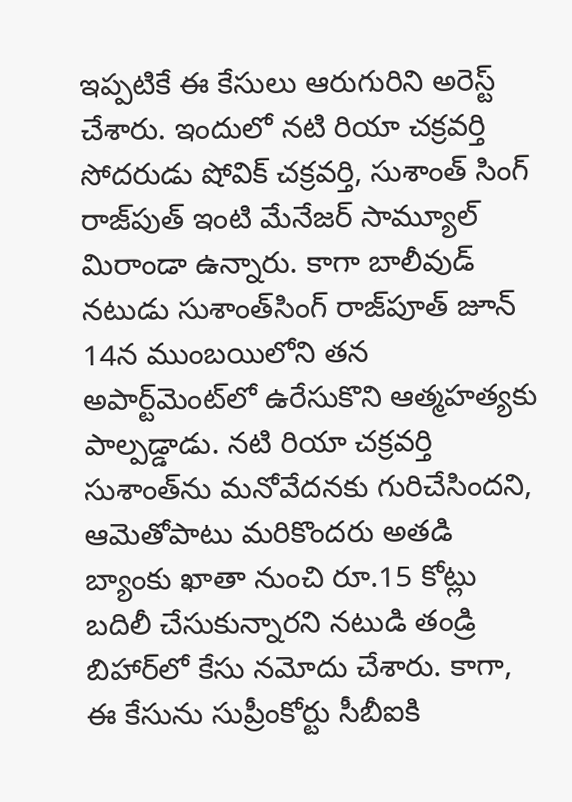ఇప్పటికే ఈ కేసులు ఆరుగురిని అరెస్ట్ చేశారు. ఇందులో నటి రియా చక్రవర్తి సోదరుడు షోవిక్ చక్రవర్తి, సుశాంత్ సింగ్ రాజ్‌పుత్ ఇంటి మేనేజర్ సామ్యూల్ మిరాండా ఉన్నారు. కాగా బాలీవుడ్‌ నటుడు సుశాంత్‌సింగ్‌ రాజ్‌పూత్‌ జూన్‌ 14న ముంబయిలోని తన అపార్ట్‌మెంట్‌లో ఉరేసుకొని ఆత్మహత్యకు పాల్పడ్డాడు. నటి రియా చక్రవర్తి సుశాంత్‌ను మనోవేదనకు గురిచేసిందని, ఆమెతోపాటు మరికొందరు అతడి బ్యాంకు ఖాతా నుంచి రూ.15 కోట్లు బదిలీ చేసుకున్నారని నటుడి తండ్రి బిహార్‌లో కేసు నమోదు చేశారు. కాగా, ఈ కేసును సుప్రీంకోర్టు సీబీఐకి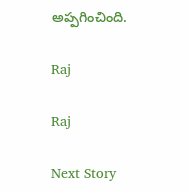అప్పగించింది.

Raj

Raj

Next Story